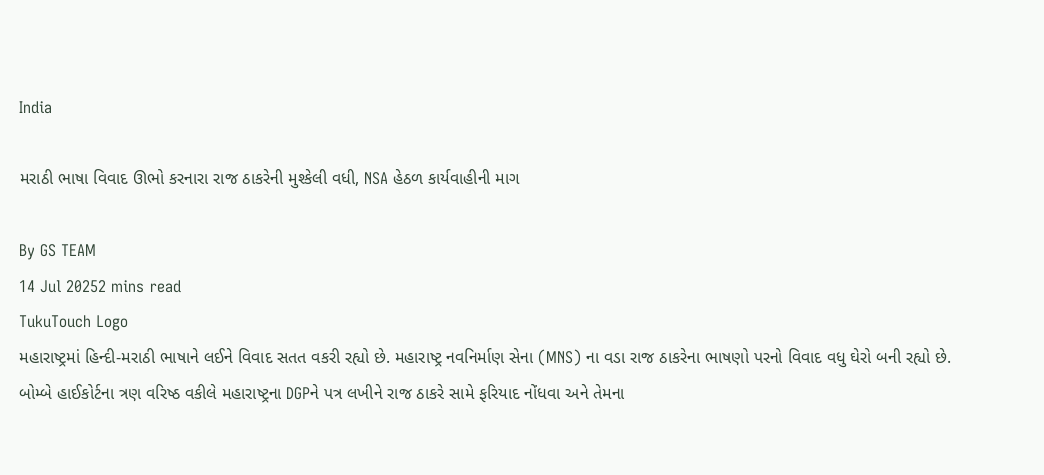India

મરાઠી ભાષા વિવાદ ઊભો કરનારા રાજ ઠાકરેની મુશ્કેલી વધી, NSA હેઠળ કાર્યવાહીની માગ

By GS TEAM
14 Jul 20252 mins read
TukuTouch Logo
મહારાષ્ટ્રમાં હિન્દી-મરાઠી ભાષાને લઈને વિવાદ સતત વકરી રહ્યો છે. મહારાષ્ટ્ર નવનિર્માણ સેના (MNS) ના વડા રાજ ઠાકરેના ભાષણો પરનો વિવાદ વધુ ઘેરો બની રહ્યો છે. બોમ્બે હાઈકોર્ટના ત્રણ વરિષ્ઠ વકીલે મહારાષ્ટ્રના DGPને પત્ર લખીને રાજ ઠાકરે સામે ફરિયાદ નોંધવા અને તેમના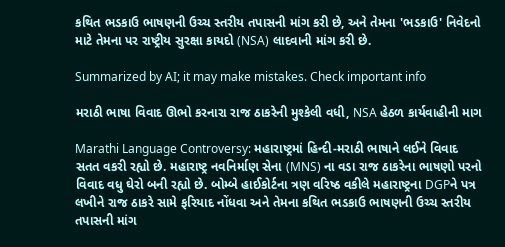કથિત ભડકાઉ ભાષણની ઉચ્ચ સ્તરીય તપાસની માંગ કરી છે, અને તેમના 'ભડકાઉ' નિવેદનો માટે તેમના પર રાષ્ટ્રીય સુરક્ષા કાયદો (NSA) લાદવાની માંગ કરી છે.

Summarized by AI; it may make mistakes. Check important info

મરાઠી ભાષા વિવાદ ઊભો કરનારા રાજ ઠાકરેની મુશ્કેલી વધી, NSA હેઠળ કાર્યવાહીની માગ

Marathi Language Controversy: મહારાષ્ટ્રમાં હિન્દી-મરાઠી ભાષાને લઈને વિવાદ સતત વકરી રહ્યો છે. મહારાષ્ટ્ર નવનિર્માણ સેના (MNS) ના વડા રાજ ઠાકરેના ભાષણો પરનો વિવાદ વધુ ઘેરો બની રહ્યો છે. બોમ્બે હાઈકોર્ટના ત્રણ વરિષ્ઠ વકીલે મહારાષ્ટ્રના DGPને પત્ર લખીને રાજ ઠાકરે સામે ફરિયાદ નોંધવા અને તેમના કથિત ભડકાઉ ભાષણની ઉચ્ચ સ્તરીય તપાસની માંગ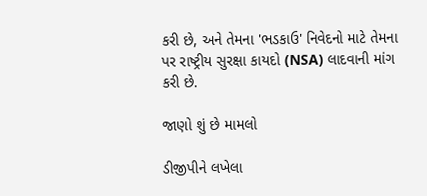કરી છે, અને તેમના 'ભડકાઉ' નિવેદનો માટે તેમના પર રાષ્ટ્રીય સુરક્ષા કાયદો (NSA) લાદવાની માંગ કરી છે.

જાણો શું છે મામલો

ડીજીપીને લખેલા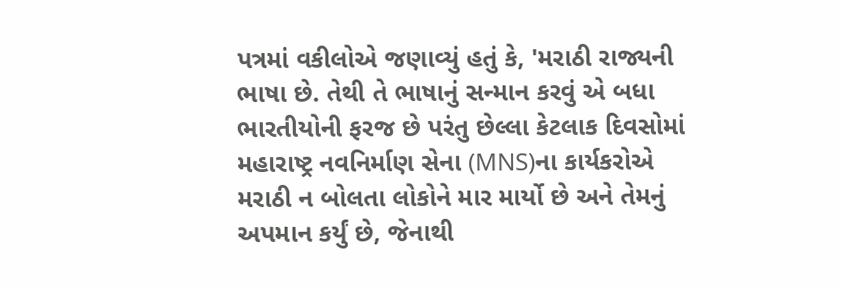પત્રમાં વકીલોએ જણાવ્યું હતું કે, 'મરાઠી રાજ્યની ભાષા છે. તેથી તે ભાષાનું સન્માન કરવું એ બધા ભારતીયોની ફરજ છે પરંતુ છેલ્લા કેટલાક દિવસોમાં મહારાષ્ટ્ર નવનિર્માણ સેના (MNS)ના કાર્યકરોએ મરાઠી ન બોલતા લોકોને માર માર્યો છે અને તેમનું અપમાન કર્યું છે, જેનાથી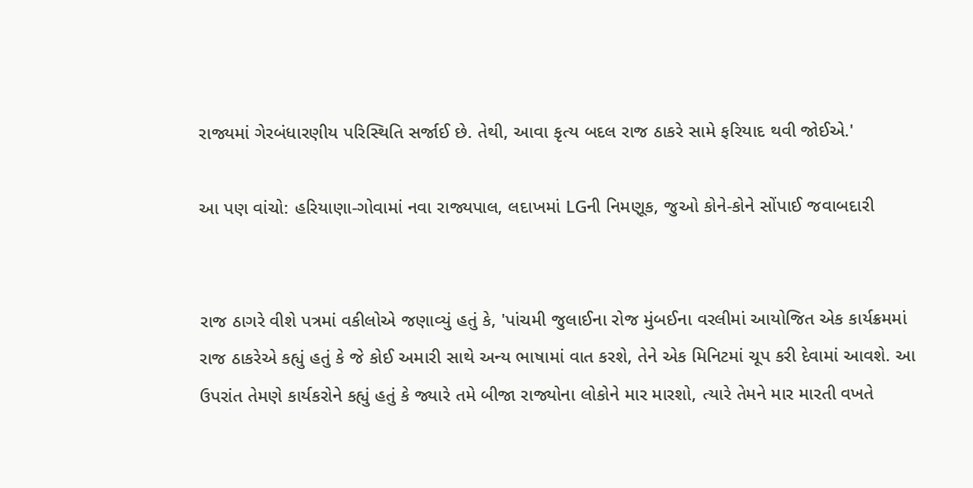રાજ્યમાં ગેરબંધારણીય પરિસ્થિતિ સર્જાઈ છે. તેથી, આવા કૃત્ય બદલ રાજ ઠાકરે સામે ફરિયાદ થવી જોઈએ.'

આ પણ વાંચો: હરિયાણા-ગોવામાં નવા રાજ્યપાલ, લદાખમાં LGની નિમણૂક, જુઓ કોને-કોને સોંપાઈ જવાબદારી


રાજ ઠાગરે વીશે પત્રમાં વકીલોએ જણાવ્યું હતું કે, 'પાંચમી જુલાઈના રોજ મુંબઈના વરલીમાં આયોજિત એક કાર્યક્રમમાં રાજ ઠાકરેએ કહ્યું હતું કે જે કોઈ અમારી સાથે અન્ય ભાષામાં વાત કરશે, તેને એક મિનિટમાં ચૂપ કરી દેવામાં આવશે. આ ઉપરાંત તેમણે કાર્યકરોને કહ્યું હતું કે જ્યારે તમે બીજા રાજ્યોના લોકોને માર મારશો, ત્યારે તેમને માર મારતી વખતે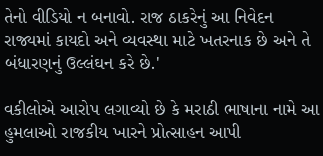તેનો વીડિયો ન બનાવો. રાજ ઠાકરેનું આ નિવેદન રાજ્યમાં કાયદો અને વ્યવસ્થા માટે ખતરનાક છે અને તે બંધારણનું ઉલ્લંઘન કરે છે.'

વકીલોએ આરોપ લગાવ્યો છે કે મરાઠી ભાષાના નામે આ હુમલાઓ રાજકીય ખારને પ્રોત્સાહન આપી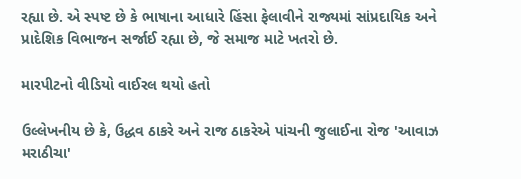રહ્યા છે. એ સ્પષ્ટ છે કે ભાષાના આધારે હિંસા ફેલાવીને રાજ્યમાં સાંપ્રદાયિક અને પ્રાદેશિક વિભાજન સર્જાઈ રહ્યા છે, જે સમાજ માટે ખતરો છે.

મારપીટનો વીડિયો વાઈરલ થયો હતો

ઉલ્લેખનીય છે કે, ઉદ્ધવ ઠાકરે અને રાજ ઠાકરેએ પાંચની જુલાઈના રોજ 'આવાઝ મરાઠીચા'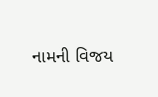નામની વિજય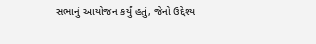સભાનું આયોજન કર્યું હતું, જેનો ઉદ્દેશ્ય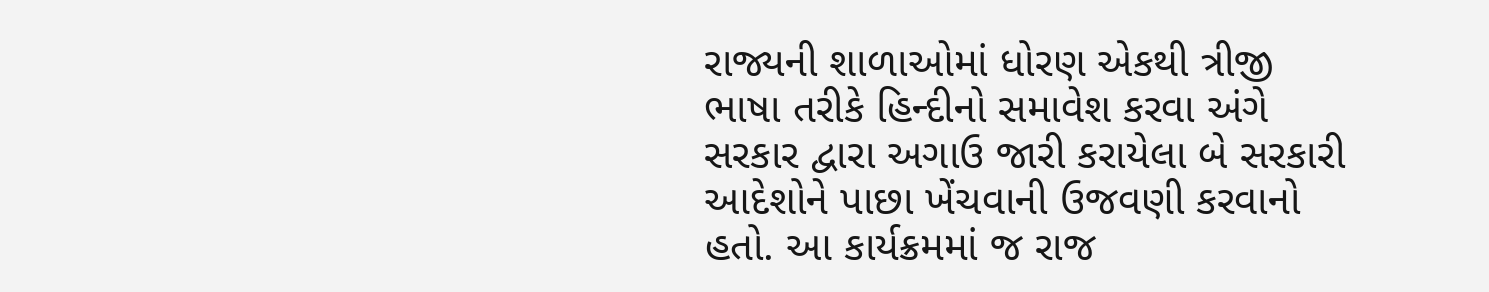રાજ્યની શાળાઓમાં ધોરણ એકથી ત્રીજી ભાષા તરીકે હિન્દીનો સમાવેશ કરવા અંગે સરકાર દ્વારા અગાઉ જારી કરાયેલા બે સરકારી આદેશોને પાછા ખેંચવાની ઉજવણી કરવાનો હતો. આ કાર્યક્રમમાં જ રાજ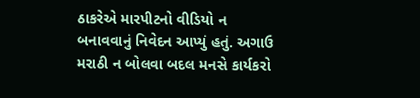ઠાકરેએ મારપીટનો વીડિયો ન બનાવવાનું નિવેદન આપ્યું હતું. અગાઉ મરાઠી ન બોલવા બદલ મનસે કાર્યકરો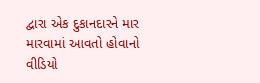દ્વારા એક દુકાનદારને માર મારવામાં આવતો હોવાનો વીડિયો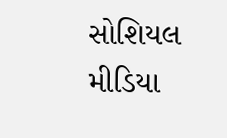સોશિયલ મીડિયા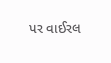પર વાઈરલ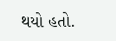થયો હતો.